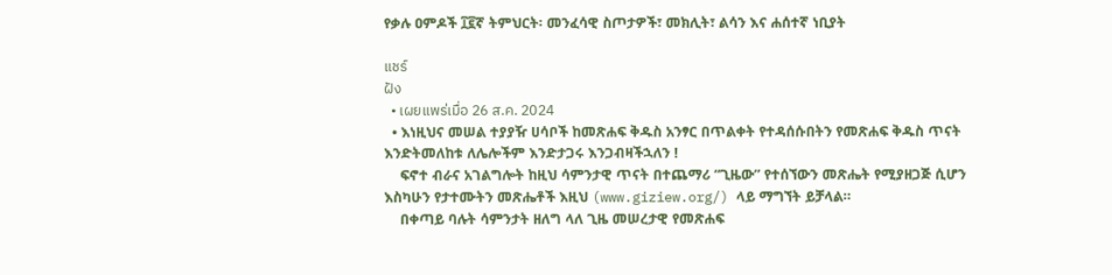የቃሉ ዐምዶች ፲፪ኛ ትምህርት፡ መንፈሳዊ ስጦታዎች፣ መክሊት፣ ልሳን እና ሐሰተኛ ነቢያት

แชร์
ฝัง
  • เผยแพร่เมื่อ 26 ส.ค. 2024
  • እነዚህና መሠል ተያያዥ ሀሳቦች ከመጽሐፍ ቅዱስ አንፃር በጥልቀት የተዳሰሱበትን የመጽሐፍ ቅዱስ ጥናት እንድትመለከቱ ለሌሎችም እንድታጋሩ እንጋብዛችኋለን !
    ፍኖተ ብራና አገልግሎት ከዚህ ሳምንታዊ ጥናት በተጨማሪ “ጊዜው” የተሰኘውን መጽሔት የሚያዘጋጅ ሲሆን እስካሁን የታተሙትን መጽሔቶች እዚህ (www.giziew.org/) ላይ ማግኘት ይቻላል።
    በቀጣይ ባሉት ሳምንታት ዘለግ ላለ ጊዜ መሠረታዊ የመጽሐፍ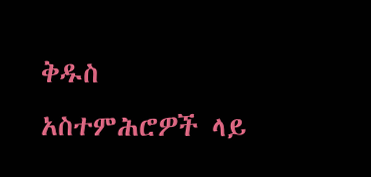ቅዱስ አስተምሕሮዎች ላይ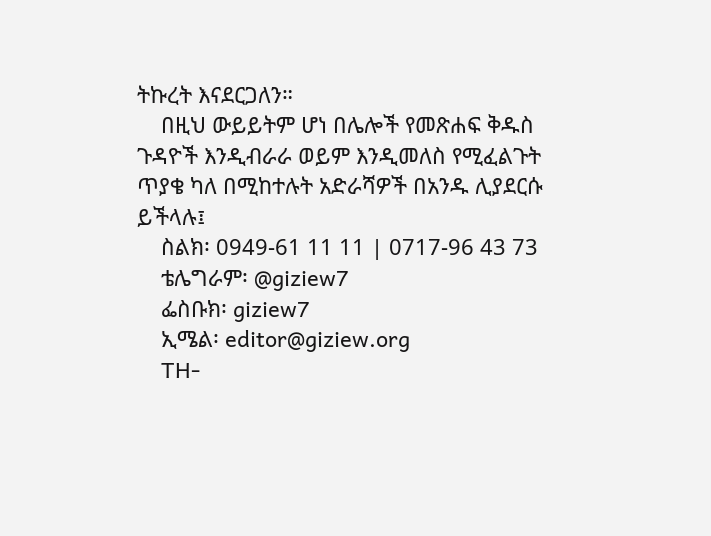ትኩረት እናደርጋለን።
    በዚህ ውይይትም ሆነ በሌሎች የመጽሐፍ ቅዱስ ጉዳዮች እንዲብራራ ወይም እንዲመለስ የሚፈልጉት ጥያቄ ካለ በሚከተሉት አድራሻዎች በአንዱ ሊያደርሱ ይችላሉ፤
    ስልክ፡ 0949-61 11 11 | 0717-96 43 73
    ቴሌግራም፡ @giziew7
    ፌስቡክ፡ giziew7
    ኢሜል፡ editor@giziew.org
    TH-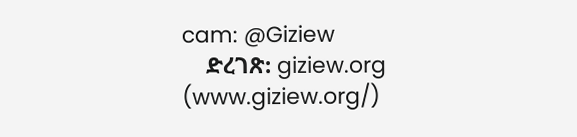cam: @Giziew
    ድረገጽ: giziew.org (www.giziew.org/)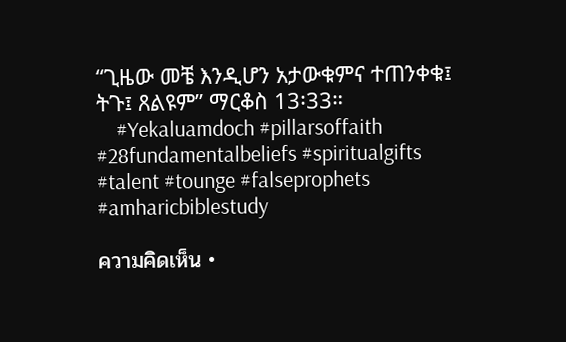“ጊዜው መቼ እንዲሆን አታውቁምና ተጠንቀቁ፤ ትጉ፤ ጸልዩም” ማርቆስ 13፡33።
    #Yekaluamdoch #pillarsoffaith #28fundamentalbeliefs #spiritualgifts #talent #tounge #falseprophets #amharicbiblestudy

ความคิดเห็น •